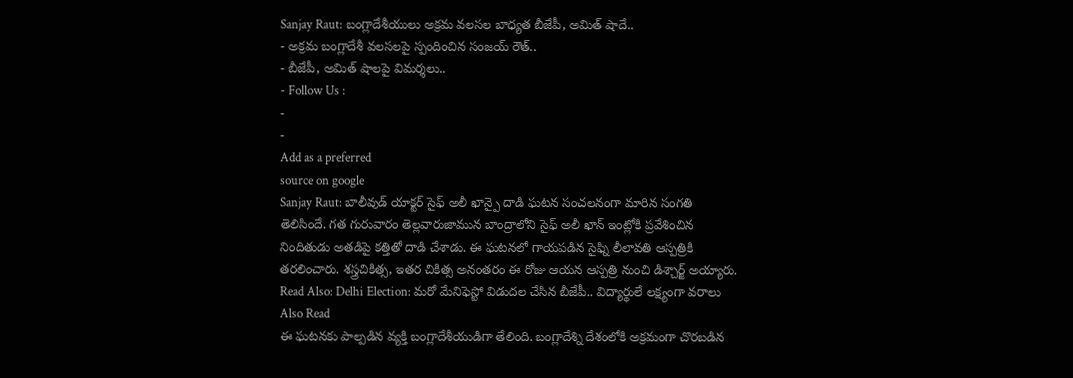Sanjay Raut: బంగ్లాదేశీయులు అక్రమ వలసల బాధ్యత బీజేపీ, అమిత్ షాదే..
- అక్రమ బంగ్లాదేశీ వలసలపై స్పందించిన సంజయ్ రౌత్..
- బీజేపీ, అమిత్ షాలపై విమర్శలు..
- Follow Us :
-
-
Add as a preferred
source on google
Sanjay Raut: బాలీవుడ్ యాక్టర్ సైఫ్ అలీ ఖాన్పై దాడి ఘటన సంచలనంగా మారిన సంగతి తెలిసిందే. గత గురువారం తెల్లవారుజామున బాంద్రాలోని సైఫ్ అలీ ఖాన్ ఇంట్లోకి ప్రవేశించిన నిందితుడు అతడిపై కత్తితో దాడి చేశాడు. ఈ ఘటనలో గాయపడిన సైఫ్ని లీలావతి ఆస్పత్రికి తరలించారు. శస్త్రచికిత్స, ఇతర చికిత్స అనంతరం ఈ రోజు ఆయన ఆస్పత్రి నుంచి డిశ్చార్జ్ అయ్యారు.
Read Also: Delhi Election: మరో మేనిఫెస్టో విడుదల చేసిన బీజేపీ.. విద్యార్థులే లక్ష్యంగా వరాలు
Also Read
ఈ ఘటనకు పాల్పడిన వ్యక్తి బంగ్లాదేశీయుడిగా తేలింది. బంగ్లాదేశ్ని దేశంలోకి అక్రమంగా చొరబడిన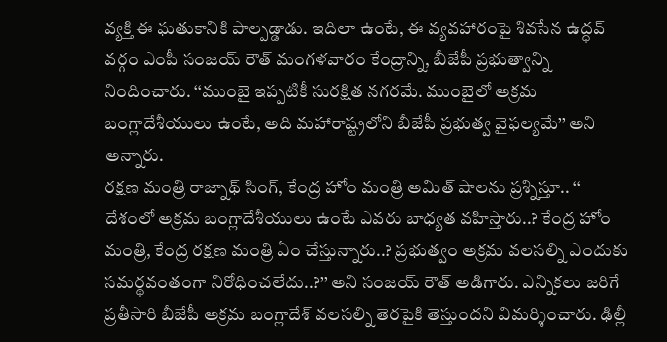వ్యక్తి ఈ ఘతుకానికి పాల్పడ్డాడు. ఇదిలా ఉంటే, ఈ వ్యవహారంపై శివసేన ఉద్ధవ్ వర్గం ఎంపీ సంజయ్ రౌత్ మంగళవారం కేంద్రాన్ని, బీజేపీ ప్రభుత్వాన్ని నిందించారు. ‘‘ముంబై ఇప్పటికీ సురక్షిత నగరమే. ముంబైలో అక్రమ బంగ్లాదేశీయులు ఉంటే, అది మహారాష్ట్రలోని బీజేపీ ప్రభుత్వ వైఫల్యమే’’ అని అన్నారు.
రక్షణ మంత్రి రాజ్నాథ్ సింగ్, కేంద్ర హోం మంత్రి అమిత్ షాలను ప్రశ్నిస్తూ.. ‘‘ దేశంలో అక్రమ బంగ్లాదేశీయులు ఉంటే ఎవరు బాధ్యత వహిస్తారు..? కేంద్ర హోం మంత్రి, కేంద్ర రక్షణ మంత్రి ఏం చేస్తున్నారు..? ప్రభుత్వం అక్రమ వలసల్ని ఎందుకు సమర్థవంతంగా నిరోధించలేదు..?’’ అని సంజయ్ రౌత్ అడిగారు. ఎన్నికలు జరిగే ప్రతీసారి బీజేపీ అక్రమ బంగ్లాదేశ్ వలసల్ని తెరపైకి తెస్తుందని విమర్శించారు. ఢిల్లీ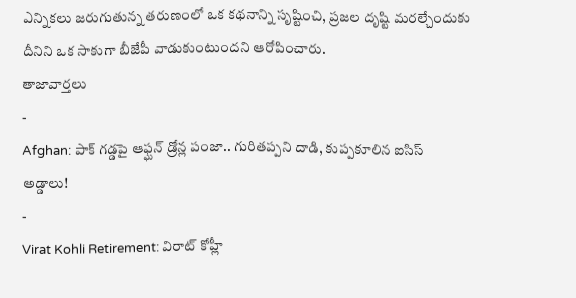ఎన్నికలు జరుగుతున్న తరుణంలో ఒక కథనాన్ని సృష్టించి, ప్రజల దృష్టి మరల్చేందుకు దీనిని ఒక సాకుగా బీజేపీ వాడుకుంటుందని ఆరోపించారు.
తాజావార్తలు
-
Afghan: పాక్ గడ్డపై ఆఫ్ఘన్ డ్రోన్ల పంజా.. గురితప్పని దాడి, కుప్పకూలిన ఐసిస్ అడ్డాలు!
-
Virat Kohli Retirement: విరాట్ కోహ్లీ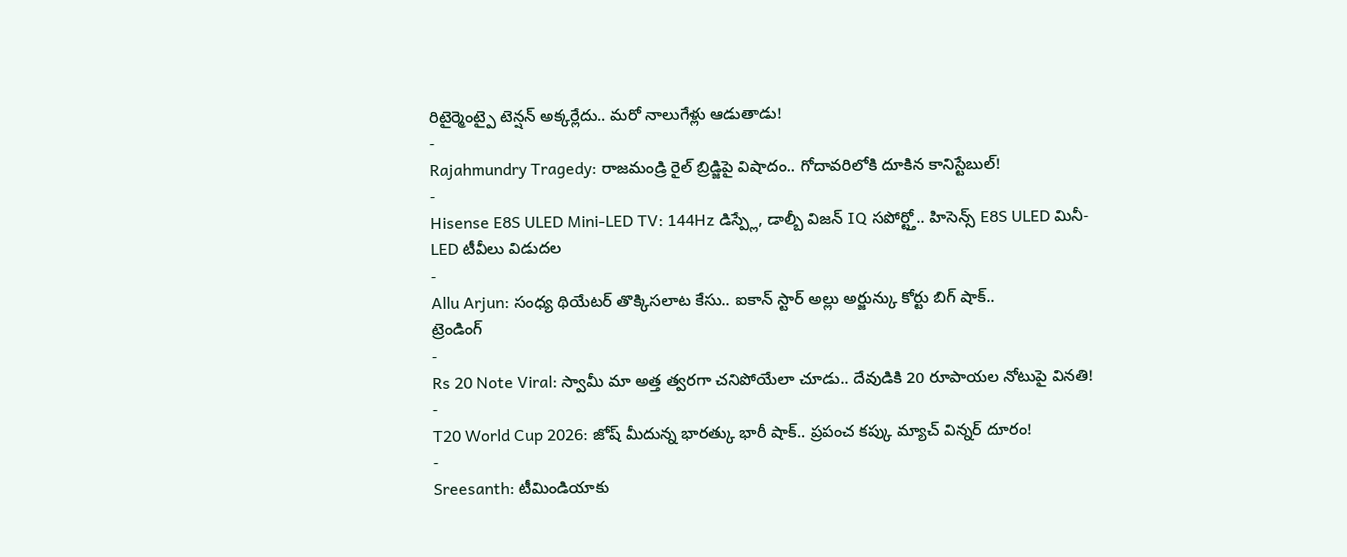రిటైర్మెంట్పై టెన్షన్ అక్కర్లేదు.. మరో నాలుగేళ్లు ఆడుతాడు!
-
Rajahmundry Tragedy: రాజమండ్రి రైల్ బ్రిడ్జిపై విషాదం.. గోదావరిలోకి దూకిన కానిస్టేబుల్!
-
Hisense E8S ULED Mini-LED TV: 144Hz డిస్ప్లే, డాల్బీ విజన్ IQ సపోర్ట్తో.. హిసెన్స్ E8S ULED మినీ-LED టీవీలు విడుదల
-
Allu Arjun: సంధ్య థియేటర్ తొక్కిసలాట కేసు.. ఐకాన్ స్టార్ అల్లు అర్జున్కు కోర్టు బిగ్ షాక్..
ట్రెండింగ్
-
Rs 20 Note Viral: స్వామీ మా అత్త త్వరగా చనిపోయేలా చూడు.. దేవుడికి 20 రూపాయల నోటుపై వినతి!
-
T20 World Cup 2026: జోష్ మీదున్న భారత్కు భారీ షాక్.. ప్రపంచ కప్కు మ్యాచ్ విన్నర్ దూరం!
-
Sreesanth: టీమిండియాకు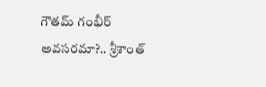గౌతమ్ గంభీర్ అవసరమా?.. శ్రీశాంత్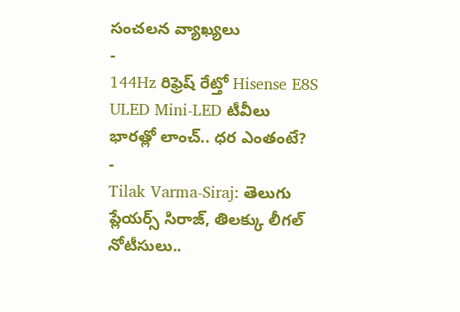సంచలన వ్యాఖ్యలు
-
144Hz రిఫ్రెష్ రేట్తో Hisense E8S ULED Mini-LED టీవీలు భారత్లో లాంచ్.. ధర ఎంతంటే?
-
Tilak Varma-Siraj: తెలుగు ప్లేయర్స్ సిరాజ్, తిలక్కు లీగల్ నోటీసులు..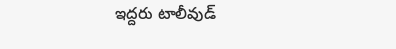ఇద్దరు టాలీవుడ్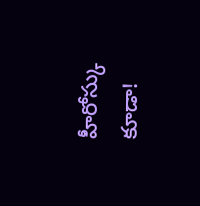హీరోస్కు కూడా!